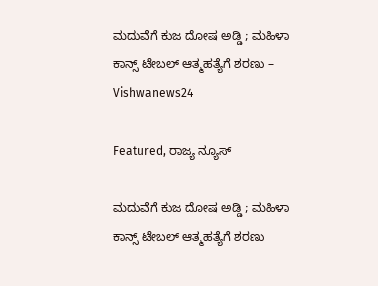ಮದುವೆಗೆ ಕುಜ ದೋಷ ಅಡ್ಡಿ ; ಮಹಿಳಾ ಕಾನ್ಸ್ ಟೇಬಲ್ ಆತ್ಮಹತ್ಯೆಗೆ ಶರಣು – Vishwanews24

Featured, ರಾಜ್ಯ ನ್ಯೂಸ್

ಮದುವೆಗೆ ಕುಜ ದೋಷ ಅಡ್ಡಿ ; ಮಹಿಳಾ ಕಾನ್ಸ್ ಟೇಬಲ್ ಆತ್ಮಹತ್ಯೆಗೆ ಶರಣು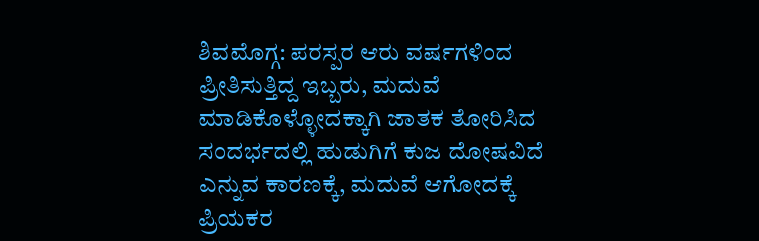ಶಿವಮೊಗ್ಗ: ಪರಸ್ಪರ ಆರು ವರ್ಷಗಳಿಂದ ಪ್ರೀತಿಸುತ್ತಿದ್ದ ಇಬ್ಬರು, ಮದುವೆ ಮಾಡಿಕೊಳ್ಳೋದಕ್ಕಾಗಿ ಜಾತಕ ತೋರಿಸಿದ ಸಂದರ್ಭದಲ್ಲಿ ಹುಡುಗಿಗೆ ಕುಜ ದೋಷವಿದೆ ಎನ್ನುವ ಕಾರಣಕ್ಕೆ, ಮದುವೆ ಆಗೋದಕ್ಕೆ ಪ್ರಿಯಕರ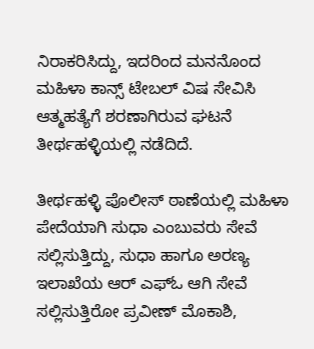ನಿರಾಕರಿಸಿದ್ದು, ಇದರಿಂದ ಮನನೊಂದ ಮಹಿಳಾ ಕಾನ್ಸ್ ಟೇಬಲ್ ವಿಷ ಸೇವಿಸಿ ಆತ್ಮಹತ್ಯೆಗೆ ಶರಣಾಗಿರುವ ಘಟನೆ ತೀರ್ಥಹಳ್ಳಿಯಲ್ಲಿ ನಡೆದಿದೆ.

ತೀರ್ಥಹಳ್ಳಿ ಪೊಲೀಸ್ ಠಾಣೆಯಲ್ಲಿ ಮಹಿಳಾ ಪೇದೆಯಾಗಿ ಸುಧಾ ಎಂಬುವರು ಸೇವೆ ಸಲ್ಲಿಸುತ್ತಿದ್ದು, ಸುಧಾ ಹಾಗೂ ಅರಣ್ಯ ಇಲಾಖೆಯ ಆರ್ ಎಫ್‌ಓ ಆಗಿ ಸೇವೆ ಸಲ್ಲಿಸುತ್ತಿರೋ ಪ್ರವೀಣ್ ಮೊಕಾಶಿ,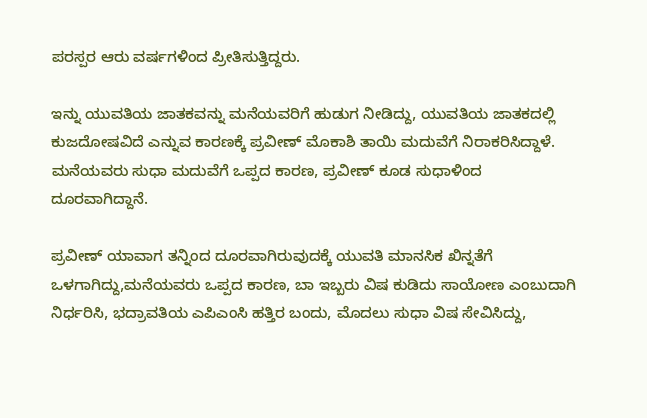ಪರಸ್ಪರ ಆರು ವರ್ಷಗಳಿಂದ ಪ್ರೀತಿಸುತ್ತಿದ್ದರು.

ಇನ್ನು ಯುವತಿಯ ಜಾತಕವನ್ನು ಮನೆಯವರಿಗೆ ಹುಡುಗ ನೀಡಿದ್ದು, ಯುವತಿಯ ಜಾತಕದಲ್ಲಿ ಕುಜದೋಷವಿದೆ ಎನ್ನುವ ಕಾರಣಕ್ಕೆ ಪ್ರವೀಣ್ ಮೊಕಾಶಿ ತಾಯಿ ಮದುವೆಗೆ ನಿರಾಕರಿಸಿದ್ದಾಳೆ. ಮನೆಯವರು ಸುಧಾ ಮದುವೆಗೆ ಒಪ್ಪದ ಕಾರಣ, ಪ್ರವೀಣ್ ಕೂಡ ಸುಧಾಳಿಂದ ದೂರವಾಗಿದ್ದಾನೆ.

ಪ್ರವೀಣ್ ಯಾವಾಗ ತನ್ನಿಂದ ದೂರವಾಗಿರುವುದಕ್ಕೆ ಯುವತಿ ಮಾನಸಿಕ ಖಿನ್ನತೆಗೆ ಒಳಗಾಗಿದ್ದು,ಮನೆಯವರು ಒಪ್ಪದ ಕಾರಣ, ಬಾ ಇಬ್ಬರು ವಿಷ ಕುಡಿದು ಸಾಯೋಣ ಎಂಬುದಾಗಿ ನಿರ್ಧರಿಸಿ, ಭದ್ರಾವತಿಯ ಎಪಿಎಂಸಿ ಹತ್ತಿರ ಬಂದು, ಮೊದಲು ಸುಧಾ ವಿಷ ಸೇವಿಸಿದ್ದು,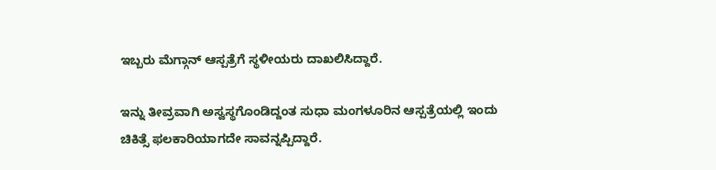ಇಬ್ಬರು ಮೆಗ್ಗಾನ್ ಆಸ್ಪತ್ರೆಗೆ ಸ್ಥಳೀಯರು ದಾಖಲಿಸಿದ್ದಾರೆ.

ಇನ್ನು ತೀವ್ರವಾಗಿ ಅಸ್ವಸ್ಥಗೊಂಡಿದ್ದಂತ ಸುಧಾ ಮಂಗಳೂರಿನ ಆಸ್ಪತ್ರೆಯಲ್ಲಿ ಇಂದು ಚಿಕಿತ್ಸೆ ಫಲಕಾರಿಯಾಗದೇ ಸಾವನ್ನಪ್ಪಿದ್ದಾರೆ.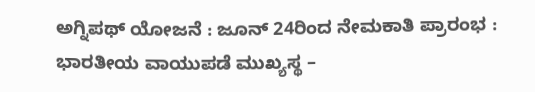ಅಗ್ನಿಪಥ್ ಯೋಜನೆ : ಜೂನ್ 24ರಿಂದ ನೇಮಕಾತಿ ಪ್ರಾರಂಭ : ಭಾರತೀಯ ವಾಯುಪಡೆ ಮುಖ್ಯಸ್ಥ –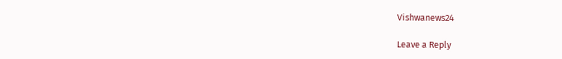Vishwanews24

Leave a Reply